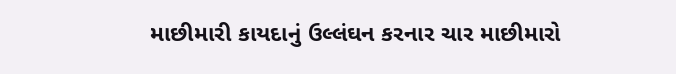માછીમારી કાયદાનું ઉલ્લંઘન કરનાર ચાર માછીમારો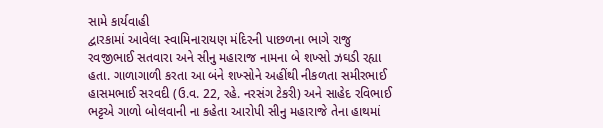સામે કાર્યવાહી
દ્વારકામાં આવેલા સ્વામિનારાયણ મંદિરની પાછળના ભાગે રાજુ રવજીભાઈ સતવારા અને સીનુ મહારાજ નામના બે શખ્સો ઝઘડી રહ્યા હતા. ગાળાગાળી કરતા આ બંને શખ્સોને અહીંથી નીકળતા સમીરભાઈ હાસમભાઈ સરવદી (ઉ.વ. 22, રહે. નરસંગ ટેકરી) અને સાહેદ રવિભાઈ ભટ્ટએ ગાળો બોલવાની ના કહેતા આરોપી સીનુ મહારાજે તેના હાથમાં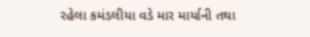રહેલા કમંડલીયા વડે માર માર્યાની તથા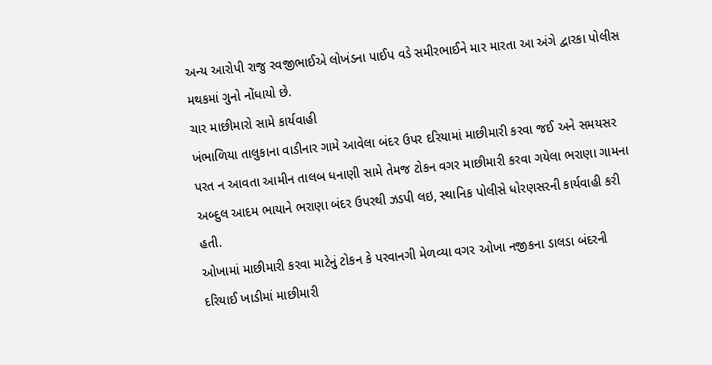અન્ય આરોપી રાજુ રવજીભાઈએ લોખંડના પાઈપ વડે સમીરભાઈને માર મારતા આ અંગે દ્વારકા પોલીસ મથકમાં ગુનો નોંધાયો છે.
ચાર માછીમારો સામે કાર્યવાહી
ખંભાળિયા તાલુકાના વાડીનાર ગામે આવેલા બંદર ઉપર દરિયામાં માછીમારી કરવા જઈ અને સમયસર પરત ન આવતા આમીન તાલબ ધનાણી સામે તેમજ ટોકન વગર માછીમારી કરવા ગયેલા ભરાણા ગામના અબ્દુલ આદમ ભાયાને ભરાણા બંદર ઉપરથી ઝડપી લઇ, સ્થાનિક પોલીસે ધોરણસરની કાર્યવાહી કરી હતી.
ઓખામાં માછીમારી કરવા માટેનું ટોકન કે પરવાનગી મેળવ્યા વગર ઓખા નજીકના ડાલડા બંદરની દરિયાઈ ખાડીમાં માછીમારી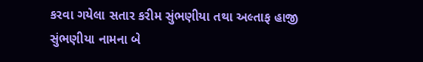કરવા ગયેલા સતાર કરીમ સુંભણીયા તથા અલ્તાફ હાજી સુંભણીયા નામના બે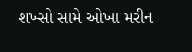શખ્સો સામે ઓખા મરીન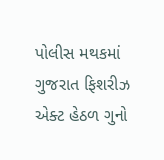પોલીસ મથકમાં ગુજરાત ફિશરીઝ એક્ટ હેઠળ ગુનો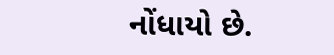નોંધાયો છે.